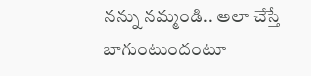నన్ను నమ్మండి.. అలా చేస్తే బాగుంటుందంటూ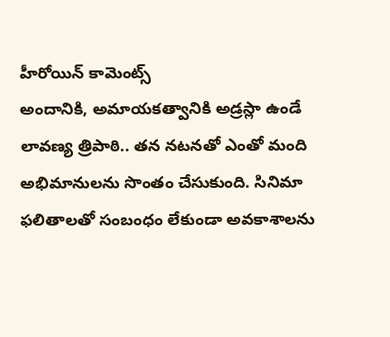హీరోయిన్ కామెంట్స్
అందానికి, అమాయకత్వానికి అడ్రస్లా ఉండే లావణ్య త్రిపాఠి.. తన నటనతో ఎంతో మంది అభిమానులను సొంతం చేసుకుంది. సినిమా ఫలితాలతో సంబంధం లేకుండా అవకాశాలను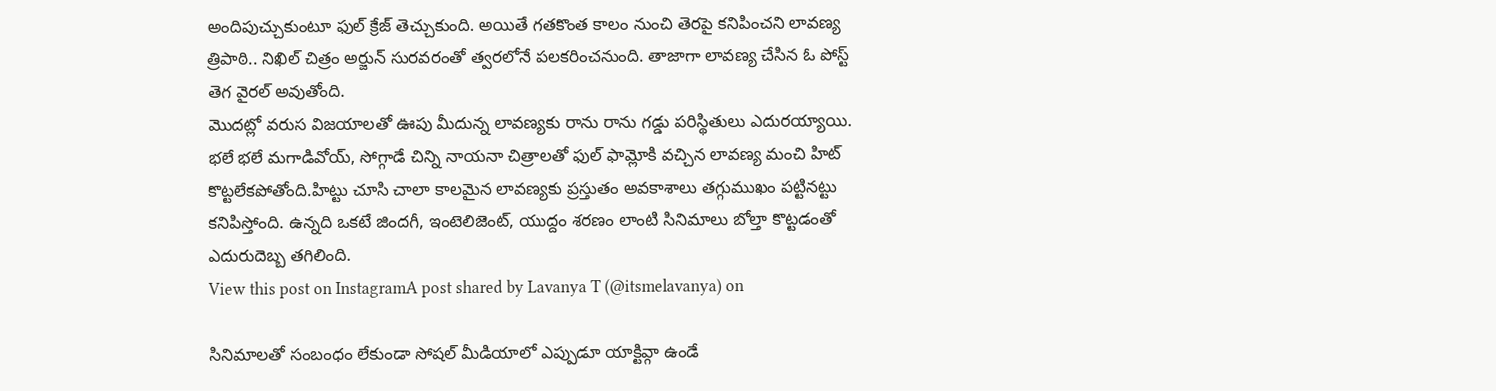అందిపుచ్చుకుంటూ ఫుల్ క్రేజ్ తెచ్చుకుంది. అయితే గతకొంత కాలం నుంచి తెరపై కనిపించని లావణ్య త్రిపాఠి.. నిఖిల్ చిత్రం అర్జున్ సురవరంతో త్వరలోనే పలకరించనుంది. తాజాగా లావణ్య చేసిన ఓ పోస్ట్ తెగ వైరల్ అవుతోంది.
మొదట్లో వరుస విజయాలతో ఊపు మీదున్న లావణ్యకు రాను రాను గడ్డు పరిస్థితులు ఎదురయ్యాయి. భలే భలే మగాడివోయ్, సోగ్గాడే చిన్ని నాయనా చిత్రాలతో ఫుల్ ఫామ్లోకి వచ్చిన లావణ్య మంచి హిట్ కొట్టలేకపోతోంది.హిట్టు చూసి చాలా కాలమైన లావణ్యకు ప్రస్తుతం అవకాశాలు తగ్గుముఖం పట్టినట్టు కనిపిస్తోంది. ఉన్నది ఒకటే జిందగీ, ఇంటెలిజెంట్, యుద్దం శరణం లాంటి సినిమాలు బోల్తా కొట్టడంతో ఎదురుదెబ్బ తగిలింది.
View this post on InstagramA post shared by Lavanya T (@itsmelavanya) on

సినిమాలతో సంబంధం లేకుండా సోషల్ మీడియాలో ఎప్పుడూ యాక్టివ్గా ఉండే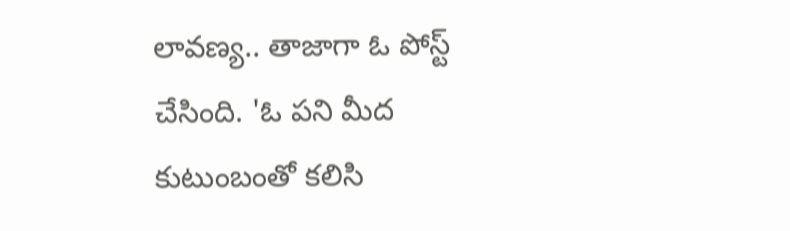లావణ్య.. తాజాగా ఓ పోస్ట్ చేసింది. 'ఓ పని మీద కుటుంబంతో కలిసి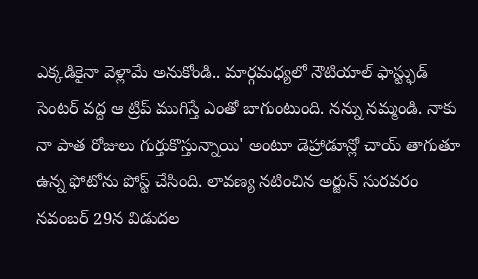ఎక్కడికైనా వెళ్లామే అనుకోండి.. మార్గమధ్యలో నౌటియాల్ ఫాస్ట్ఫుడ్ సెంటర్ వద్ద ఆ ట్రిప్ ముగిస్తే ఎంతో బాగుంటుంది. నన్ను నమ్మండి. నాకు నా పాత రోజులు గుర్తుకొస్తున్నాయి' అంటూ డెహ్రాడూన్లో చాయ్ తాగుతూ ఉన్న ఫోటోను పోస్ట్ చేసింది. లావణ్య నటించిన అర్జున్ సురవరం నవంబర్ 29న విడుదల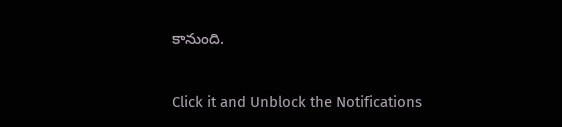కానుంది.


Click it and Unblock the Notifications